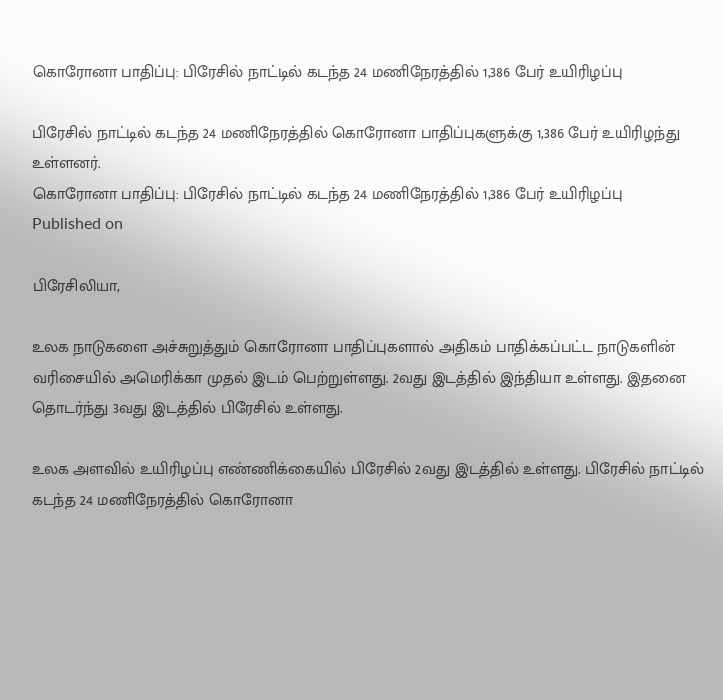கொரோனா பாதிப்பு: பிரேசில் நாட்டில் கடந்த 24 மணிநேரத்தில் 1,386 பேர் உயிரிழப்பு

பிரேசில் நாட்டில் கடந்த 24 மணிநேரத்தில் கொரோனா பாதிப்புகளுக்கு 1,386 பேர் உயிரிழந்து உள்ளனர்.
கொரோனா பாதிப்பு: பிரேசில் நாட்டில் கடந்த 24 மணிநேரத்தில் 1,386 பேர் உயிரிழப்பு
Published on

பிரேசிலியா,

உலக நாடுகளை அச்சுறுத்தும் கொரோனா பாதிப்புகளால் அதிகம் பாதிக்கப்பட்ட நாடுகளின் வரிசையில் அமெரிக்கா முதல் இடம் பெற்றுள்ளது. 2வது இடத்தில் இந்தியா உள்ளது. இதனை தொடர்ந்து 3வது இடத்தில் பிரேசில் உள்ளது.

உலக அளவில் உயிரிழப்பு எண்ணிக்கையில் பிரேசில் 2வது இடத்தில் உள்ளது. பிரேசில் நாட்டில் கடந்த 24 மணிநேரத்தில் கொரோனா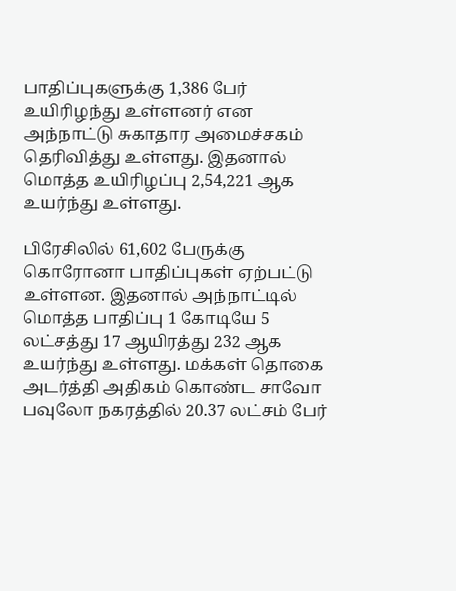பாதிப்புகளுக்கு 1,386 பேர் உயிரிழந்து உள்ளனர் என அந்நாட்டு சுகாதார அமைச்சகம் தெரிவித்து உள்ளது. இதனால் மொத்த உயிரிழப்பு 2,54,221 ஆக உயர்ந்து உள்ளது.

பிரேசிலில் 61,602 பேருக்கு கொரோனா பாதிப்புகள் ஏற்பட்டு உள்ளன. இதனால் அந்நாட்டில் மொத்த பாதிப்பு 1 கோடியே 5 லட்சத்து 17 ஆயிரத்து 232 ஆக உயர்ந்து உள்ளது. மக்கள் தொகை அடர்த்தி அதிகம் கொண்ட சாவோ பவுலோ நகரத்தில் 20.37 லட்சம் பேர்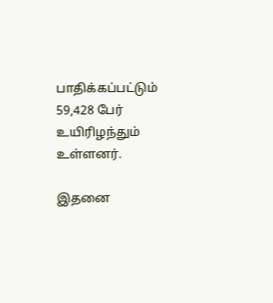பாதிக்கப்பட்டும் 59,428 பேர் உயிரிழந்தும் உள்ளனர்.

இதனை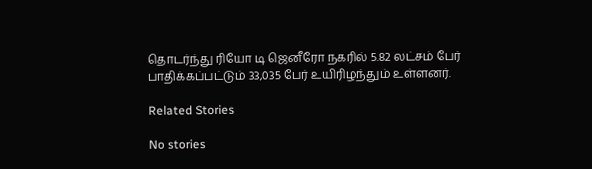தொடர்ந்து ரியோ டி ஜெனீரோ நகரில் 5.82 லட்சம் பேர் பாதிக்கப்பட்டும் 33,035 பேர் உயிரிழந்தும் உள்ளனர்.

Related Stories

No stories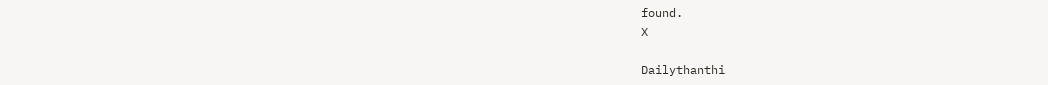found.
X

Dailythanthi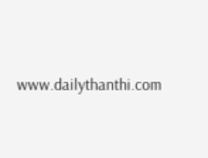www.dailythanthi.com